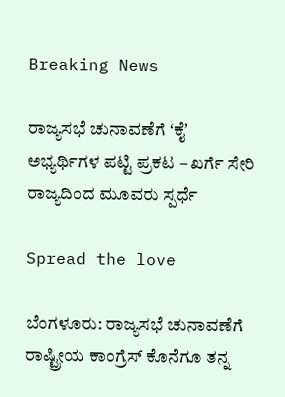Breaking News

ರಾಜ್ಯಸಭೆ ಚುನಾವಣೆಗೆ ʻಕೈʼ ಅಭ್ಯರ್ಥಿಗಳ‌ ಪಟ್ಟಿ ಪ್ರಕಟ – ಖರ್ಗೆ ಸೇರಿ ರಾಜ್ಯದಿಂದ ಮೂವರು ಸ್ಪರ್ಧೆ

Spread the love

ಬೆಂಗಳೂರು: ರಾಜ್ಯಸಭೆ ಚುನಾವಣೆಗೆ ರಾಷ್ಟ್ರೀಯ ಕಾಂಗ್ರೆಸ್ ಕೊನೆಗೂ ತನ್ನ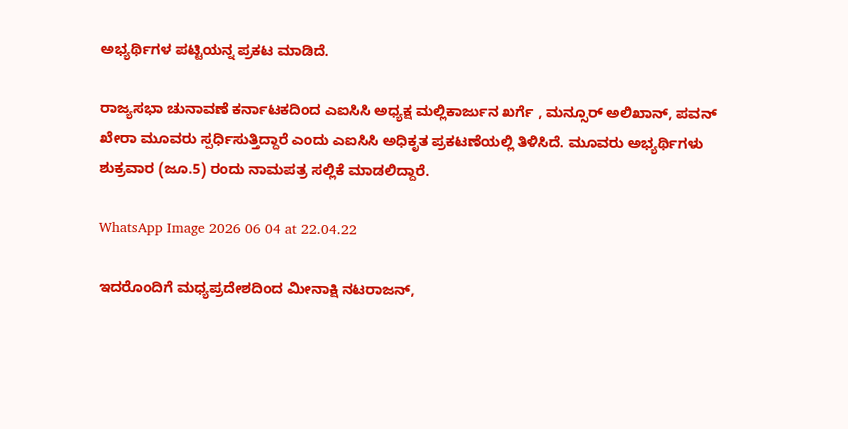ಅಭ್ಯರ್ಥಿಗಳ ಪಟ್ಟಿಯನ್ನ ಪ್ರಕಟ ಮಾಡಿದೆ.

ರಾಜ್ಯಸಭಾ ಚುನಾವಣೆ ಕರ್ನಾಟಕದಿಂದ ಎಐಸಿಸಿ ಅಧ್ಯಕ್ಷ ಮಲ್ಲಿಕಾರ್ಜುನ ಖರ್ಗೆ , ಮನ್ಸೂರ್ ಅಲಿಖಾನ್, ಪವನ್ ಖೇರಾ ಮೂವರು ಸ್ಪರ್ಧಿಸುತ್ತಿದ್ದಾರೆ ಎಂದು ಎಐಸಿಸಿ ಅಧಿಕೃತ ಪ್ರಕಟಣೆಯಲ್ಲಿ ತಿಳಿಸಿದೆ. ಮೂವರು ಅಭ್ಯರ್ಥಿಗಳು ಶುಕ್ರವಾರ (ಜೂ.5) ರಂದು ನಾಮಪತ್ರ ಸಲ್ಲಿಕೆ ಮಾಡಲಿದ್ದಾರೆ.

WhatsApp Image 2026 06 04 at 22.04.22

ಇದರೊಂದಿಗೆ ಮಧ್ಯಪ್ರದೇಶದಿಂದ ಮೀನಾಕ್ಷಿ ನಟರಾಜನ್‌,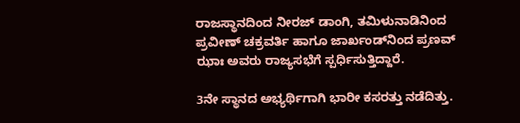ರಾಜಸ್ಥಾನದಿಂದ ನೀರಜ್ ಡಾಂಗಿ, ತಮಿಳುನಾಡಿನಿಂದ ಪ್ರವೀಣ್‌ ಚಕ್ರವರ್ತಿ ಹಾಗೂ ಜಾರ್ಖಂಡ್‌ನಿಂದ ಪ್ರಣವ್‌ ಝಾಃ ಅವರು ರಾಜ್ಯಸಭೆಗೆ ಸ್ಪರ್ಧಿಸುತ್ತಿದ್ದಾರೆ.

3ನೇ ಸ್ಥಾನದ ಅಭ್ಯರ್ಥಿಗಾಗಿ ಭಾರೀ ಕಸರತ್ತು ನಡೆದಿತ್ತು.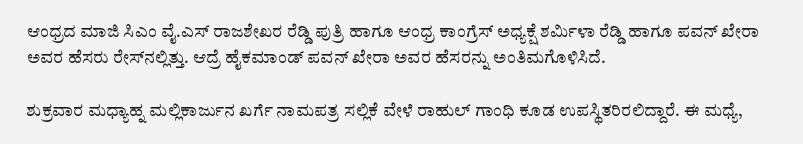ಆಂಧ್ರದ ಮಾಜಿ ಸಿಎಂ ವೈ.ಎಸ್ ರಾಜಶೇಖರ ರೆಡ್ಡಿ ಪುತ್ರಿ ಹಾಗೂ ಆಂಧ್ರ ಕಾಂಗ್ರೆಸ್ ಅಧ್ಯಕ್ಷೆ ಶರ್ಮಿಳಾ ರೆಡ್ಡಿ ಹಾಗೂ ಪವನ್ ಖೇರಾ ಅವರ ಹೆಸರು ರೇಸ್‌ನಲ್ಲಿತ್ತು. ಆದ್ರೆ ಹೈಕಮಾಂಡ್‌ ಪವನ್‌ ಖೇರಾ ಅವರ ಹೆಸರನ್ನು ಅಂತಿಮಗೊಳಿಸಿದೆ.

ಶುಕ್ರವಾರ ಮಧ್ಯಾಹ್ನ ಮಲ್ಲಿಕಾರ್ಜುನ ಖರ್ಗೆ ನಾಮಪತ್ರ ಸಲ್ಲಿಕೆ ವೇಳೆ ರಾಹುಲ್ ಗಾಂಧಿ ಕೂಡ ಉಪಸ್ಥಿತರಿರಲಿದ್ದಾರೆ. ಈ ಮಧ್ಯೆ,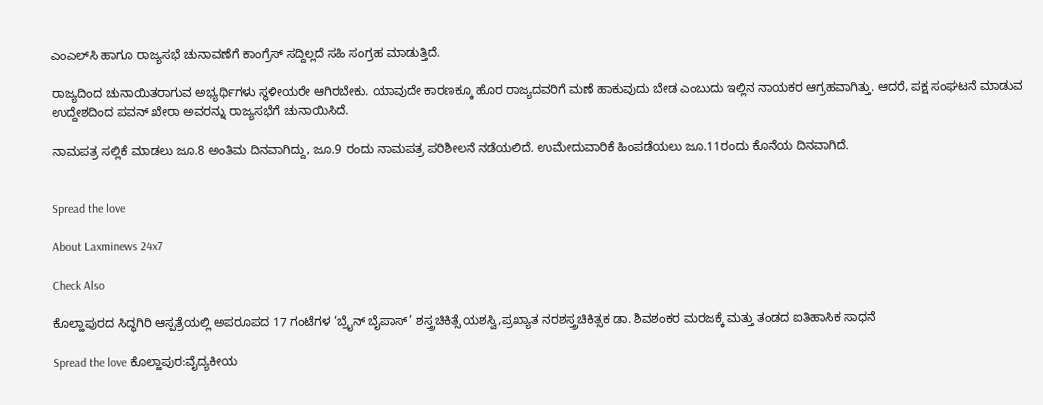ಎಂಎಲ್‌ಸಿ ಹಾಗೂ ರಾಜ್ಯಸಭೆ ಚುನಾವಣೆಗೆ ಕಾಂಗ್ರೆಸ್ ಸದ್ದಿಲ್ಲದೆ ಸಹಿ ಸಂಗ್ರಹ ಮಾಡುತ್ತಿದೆ.

ರಾಜ್ಯದಿಂದ ಚುನಾಯಿತರಾಗುವ ಅಭ್ಯರ್ಥಿಗಳು ಸ್ಥಳೀಯರೇ ಆಗಿರಬೇಕು. ಯಾವುದೇ ಕಾರಣಕ್ಕೂ ಹೊರ ರಾಜ್ಯದವರಿಗೆ ಮಣೆ ಹಾಕುವುದು ಬೇಡ ಎಂಬುದು ಇಲ್ಲಿನ ನಾಯಕರ ಆಗ್ರಹವಾಗಿತ್ತು. ಆದರೆ, ಪಕ್ಷ ಸಂಘಟನೆ ಮಾಡುವ ಉದ್ದೇಶದಿಂದ ಪವನ್‌ ಖೇರಾ ಅವರನ್ನು ರಾಜ್ಯಸಭೆಗೆ ಚುನಾಯಿಸಿದೆ.

ನಾಮಪತ್ರ ಸಲ್ಲಿಕೆ ಮಾಡಲು ಜೂ.8 ಅಂತಿಮ ದಿನವಾಗಿದ್ದು, ಜೂ.9 ರಂದು ನಾಮಪತ್ರ ಪರಿಶೀಲನೆ ನಡೆಯಲಿದೆ. ಉಮೇದುವಾರಿಕೆ ಹಿಂಪಡೆಯಲು ಜೂ.11ರಂದು ಕೊನೆಯ ದಿನವಾಗಿದೆ.


Spread the love

About Laxminews 24x7

Check Also

ಕೊಲ್ಹಾಪುರದ ಸಿದ್ಧಗಿರಿ ಆಸ್ಪತ್ರೆಯಲ್ಲಿ ಅಪರೂಪದ 17 ಗಂಟೆಗಳ ‘ಬ್ರೈನ್ ಬೈಪಾಸ್’ ಶಸ್ತ್ರಚಿಕಿತ್ಸೆ ಯಶಸ್ವಿ,ಪ್ರಖ್ಯಾತ ನರಶಸ್ತ್ರಚಿಕಿತ್ಸಕ ಡಾ. ಶಿವಶಂಕರ ಮರಜಕ್ಕೆ ಮತ್ತು ತಂಡದ ಐತಿಹಾಸಿಕ ಸಾಧನೆ

Spread the love ಕೊಲ್ಹಾಪುರ:ವೈದ್ಯಕೀಯ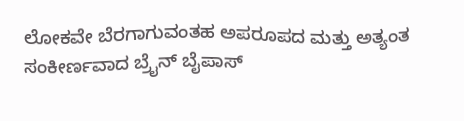ಲೋಕವೇ ಬೆರಗಾಗುವಂತಹ ಅಪರೂಪದ ಮತ್ತು ಅತ್ಯಂತ ಸಂಕೀರ್ಣವಾದ ಬ್ರೈನ್ ಬೈಪಾಸ್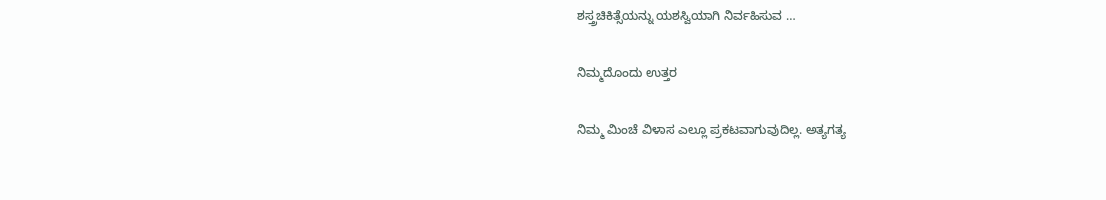ಶಸ್ತ್ರಚಿಕಿತ್ಸೆಯನ್ನು ಯಶಸ್ವಿಯಾಗಿ ನಿರ್ವಹಿಸುವ …

ನಿಮ್ಮದೊಂದು ಉತ್ತರ

ನಿಮ್ಮ ಮಿಂಚೆ ವಿಳಾಸ ಎಲ್ಲೂ ಪ್ರಕಟವಾಗುವುದಿಲ್ಲ. ಅತ್ಯಗತ್ಯ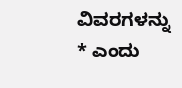ವಿವರಗಳನ್ನು * ಎಂದು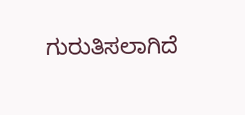ಗುರುತಿಸಲಾಗಿದೆ